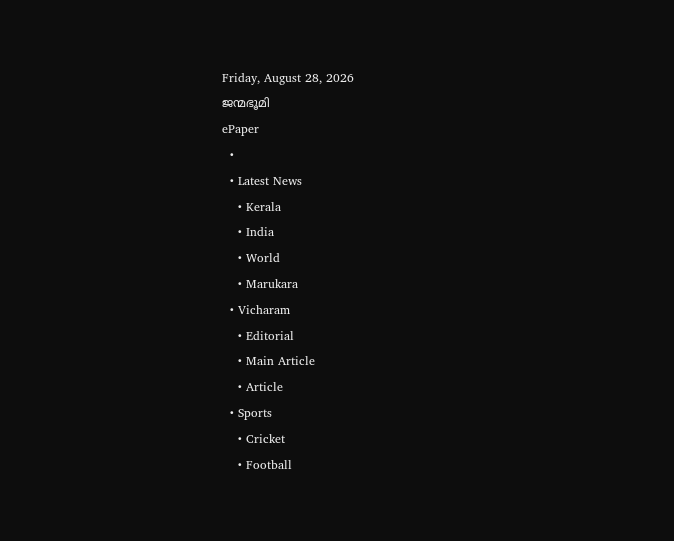Friday, August 28, 2026
ജന്മഭൂമി
ePaper
  •
  • Latest News
    • Kerala
    • India
    • World
    • Marukara
  • Vicharam
    • Editorial
    • Main Article
    • Article
  • Sports
    • Cricket
    • Football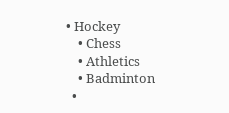• Hockey
    • Chess
    • Athletics
    • Badminton
  •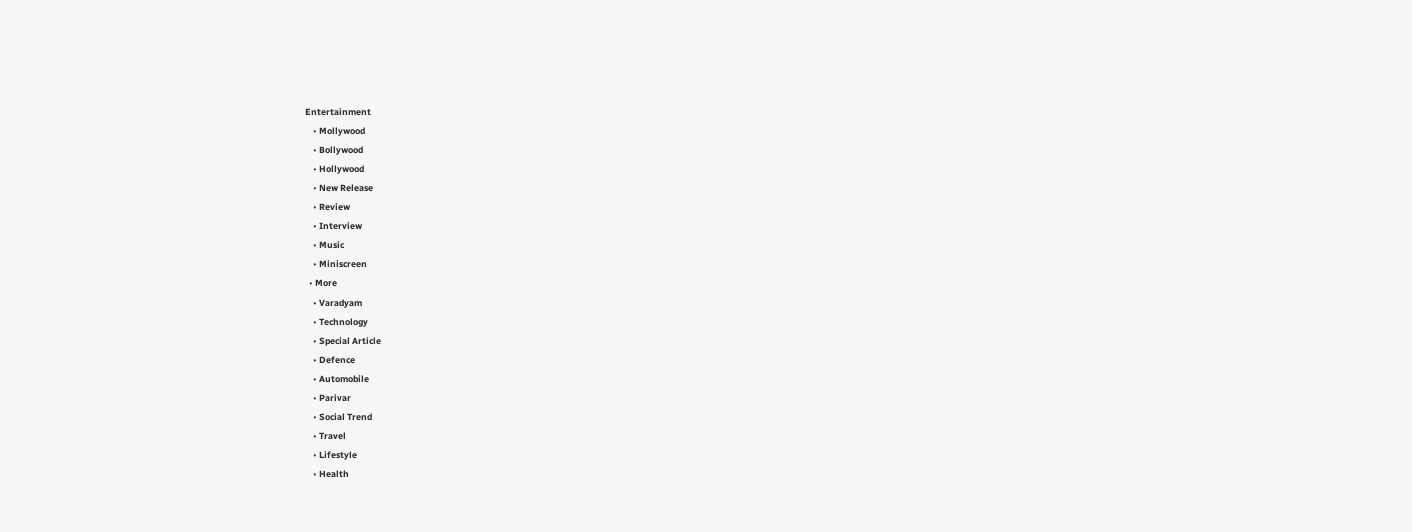Entertainment
    • Mollywood
    • Bollywood
    • Hollywood
    • New Release
    • Review
    • Interview
    • Music
    • Miniscreen
  • More
    • Varadyam
    • Technology
    • Special Article
    • Defence
    • Automobile
    • Parivar
    • Social Trend
    • Travel
    • Lifestyle
    • Health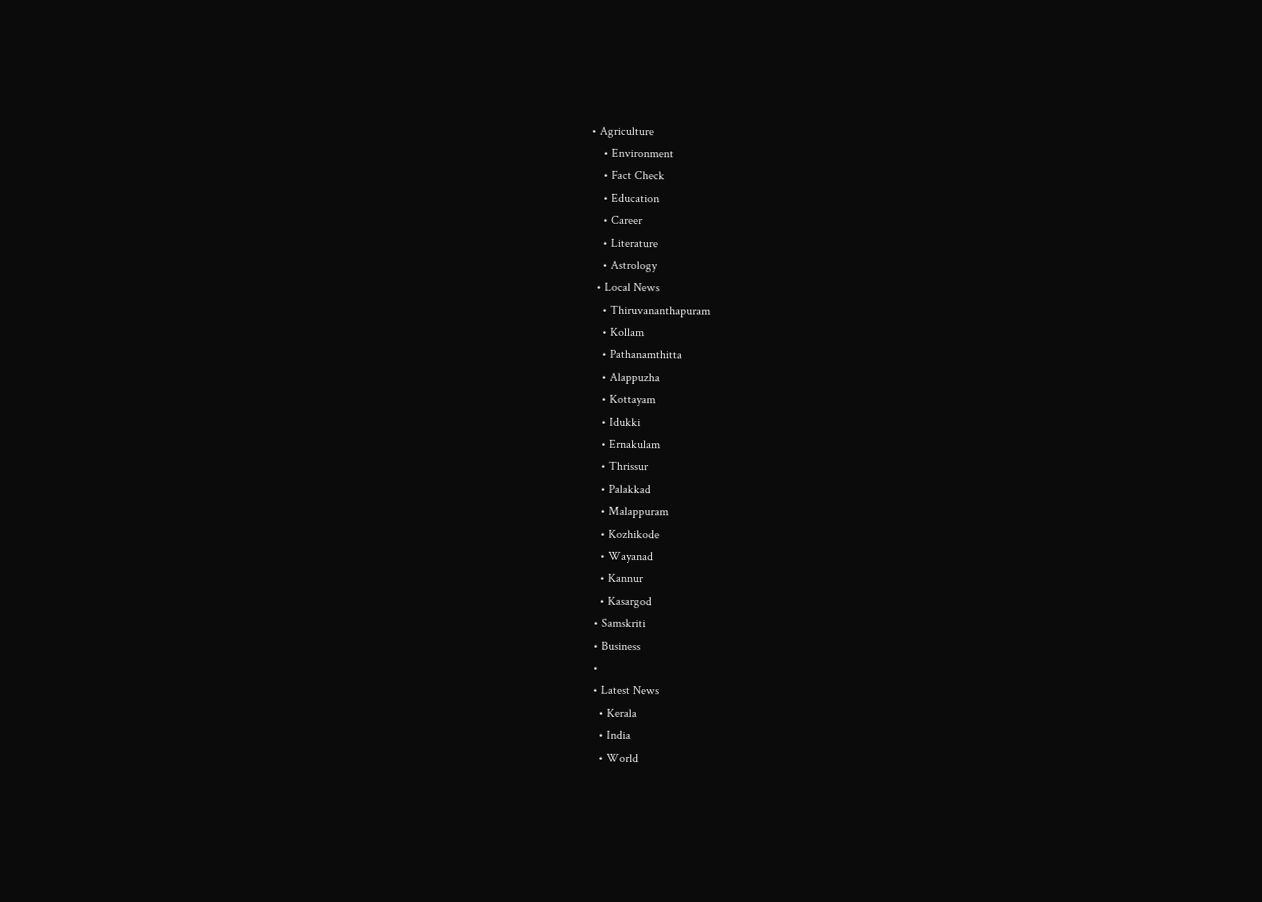• Agriculture
    • Environment
    • Fact Check
    • Education
    • Career
    • Literature
    • Astrology
  • Local News
    • Thiruvananthapuram
    • Kollam
    • Pathanamthitta
    • Alappuzha
    • Kottayam
    • Idukki
    • Ernakulam
    • Thrissur
    • Palakkad
    • Malappuram
    • Kozhikode
    • Wayanad
    • Kannur
    • Kasargod
  • Samskriti
  • Business
  •
  • Latest News
    • Kerala
    • India
    • World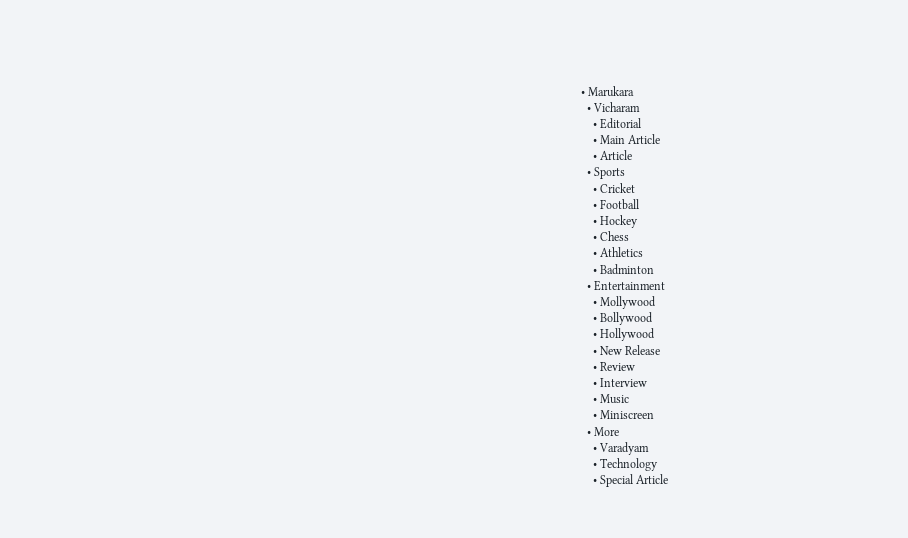• Marukara
  • Vicharam
    • Editorial
    • Main Article
    • Article
  • Sports
    • Cricket
    • Football
    • Hockey
    • Chess
    • Athletics
    • Badminton
  • Entertainment
    • Mollywood
    • Bollywood
    • Hollywood
    • New Release
    • Review
    • Interview
    • Music
    • Miniscreen
  • More
    • Varadyam
    • Technology
    • Special Article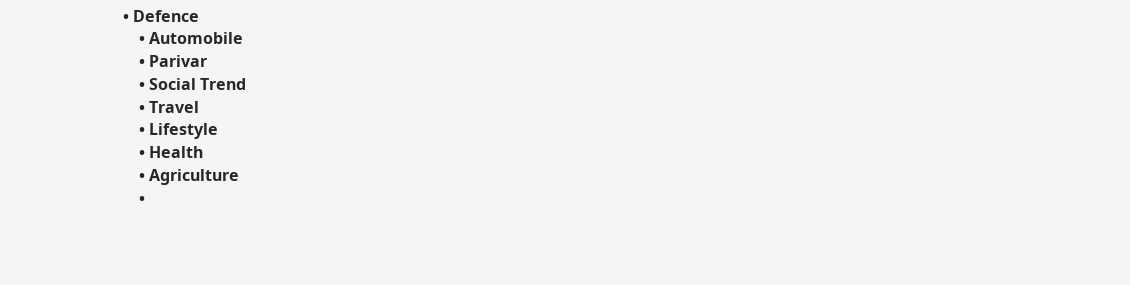• Defence
    • Automobile
    • Parivar
    • Social Trend
    • Travel
    • Lifestyle
    • Health
    • Agriculture
    •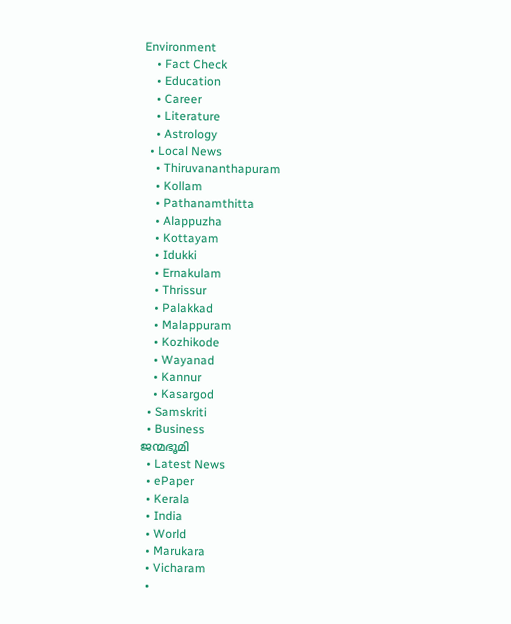Environment
    • Fact Check
    • Education
    • Career
    • Literature
    • Astrology
  • Local News
    • Thiruvananthapuram
    • Kollam
    • Pathanamthitta
    • Alappuzha
    • Kottayam
    • Idukki
    • Ernakulam
    • Thrissur
    • Palakkad
    • Malappuram
    • Kozhikode
    • Wayanad
    • Kannur
    • Kasargod
  • Samskriti
  • Business
ജന്മഭൂമി
  • Latest News
  • ePaper
  • Kerala
  • India
  • World
  • Marukara
  • Vicharam
  •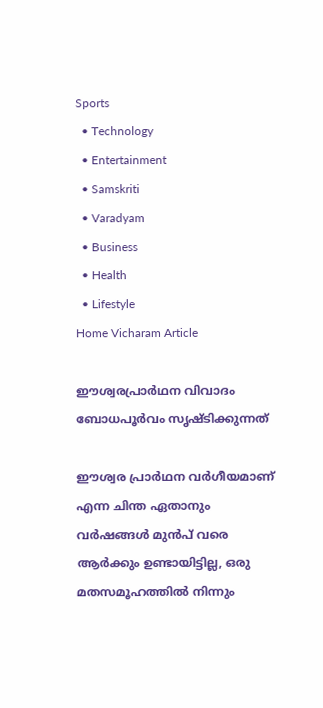Sports
  • Technology
  • Entertainment
  • Samskriti
  • Varadyam
  • Business
  • Health
  • Lifestyle
Home Vicharam Article

ഈശ്വരപ്രാര്‍ഥന വിവാദം ബോധപൂര്‍വം സൃഷ്ടിക്കുന്നത്

ഈശ്വര പ്രാര്‍ഥന വര്‍ഗീയമാണ് എന്ന ചിന്ത ഏതാനും വര്‍ഷങ്ങള്‍ മുന്‍പ് വരെ ആര്‍ക്കും ഉണ്ടായിട്ടില്ല, ഒരു മതസമൂഹത്തില്‍ നിന്നും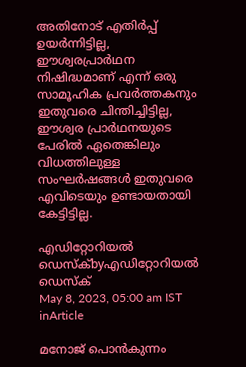അതിനോട് എതിര്‍പ്പ് ഉയര്‍ന്നിട്ടില്ല, ഈശ്വരപ്രാര്‍ഥന നിഷിദ്ധമാണ് എന്ന് ഒരു സാമൂഹിക പ്രവര്‍ത്തകനും ഇതുവരെ ചിന്തിച്ചിട്ടില്ല, ഈശ്വര പ്രാര്‍ഥനയുടെ പേരില്‍ ഏതെങ്കിലും വിധത്തിലുള്ള സംഘര്‍ഷങ്ങള്‍ ഇതുവരെ എവിടെയും ഉണ്ടായതായി കേട്ടിട്ടില്ല.

എഡിറ്റോറിയൽ ഡെസ്ക്byഎഡിറ്റോറിയൽ ഡെസ്ക്
May 8, 2023, 05:00 am IST
inArticle

മനോജ് പൊന്‍കുന്നം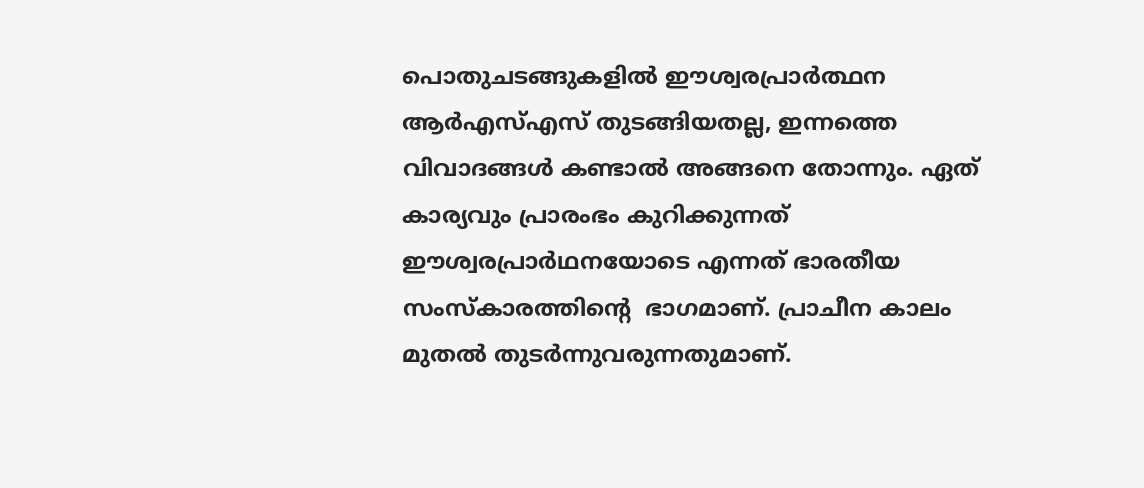പൊതുചടങ്ങുകളില്‍ ഈശ്വരപ്രാര്‍ത്ഥന ആര്‍എസ്എസ് തുടങ്ങിയതല്ല, ഇന്നത്തെ വിവാദങ്ങള്‍ കണ്ടാല്‍ അങ്ങനെ തോന്നും. ഏത് കാര്യവും പ്രാരംഭം കുറിക്കുന്നത് ഈശ്വരപ്രാര്‍ഥനയോടെ എന്നത് ഭാരതീയ സംസ്‌കാരത്തിന്റെ  ഭാഗമാണ്. പ്രാചീന കാലം മുതല്‍ തുടര്‍ന്നുവരുന്നതുമാണ്.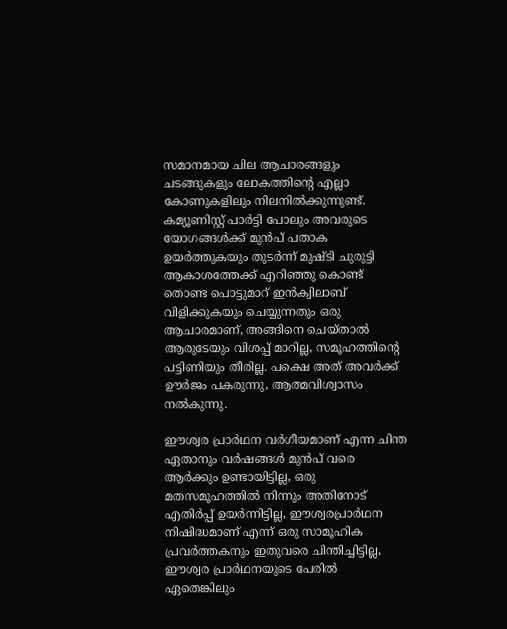സമാനമായ ചില ആചാരങ്ങളും ചടങ്ങുകളും ലോകത്തിന്റെ എല്ലാ കോണുകളിലും നിലനില്‍ക്കുന്നുണ്ട്. കമ്യൂണിസ്റ്റ് പാര്‍ട്ടി പോലും അവരുടെ യോഗങ്ങള്‍ക്ക് മുന്‍പ് പതാക ഉയര്‍ത്തുകയും തുടര്‍ന്ന് മുഷ്ടി ചുരുട്ടി ആകാശത്തേക്ക് എറിഞ്ഞു കൊണ്ട് തൊണ്ട പൊട്ടുമാറ് ഇന്‍ക്വിലാബ് വിളിക്കുകയും ചെയ്യുന്നതും ഒരു ആചാരമാണ്, അങ്ങിനെ ചെയ്താല്‍ ആരുടേയും വിശപ്പ് മാറില്ല, സമൂഹത്തിന്റെ പട്ടിണിയും തീരില്ല. പക്ഷെ അത് അവര്‍ക്ക് ഊര്‍ജം പകരുന്നു, ആത്മവിശ്വാസം നല്‍കുന്നു.

ഈശ്വര പ്രാര്‍ഥന വര്‍ഗീയമാണ് എന്ന ചിന്ത ഏതാനും വര്‍ഷങ്ങള്‍ മുന്‍പ് വരെ ആര്‍ക്കും ഉണ്ടായിട്ടില്ല, ഒരു മതസമൂഹത്തില്‍ നിന്നും അതിനോട് എതിര്‍പ്പ് ഉയര്‍ന്നിട്ടില്ല, ഈശ്വരപ്രാര്‍ഥന നിഷിദ്ധമാണ് എന്ന് ഒരു സാമൂഹിക പ്രവര്‍ത്തകനും ഇതുവരെ ചിന്തിച്ചിട്ടില്ല, ഈശ്വര പ്രാര്‍ഥനയുടെ പേരില്‍ ഏതെങ്കിലും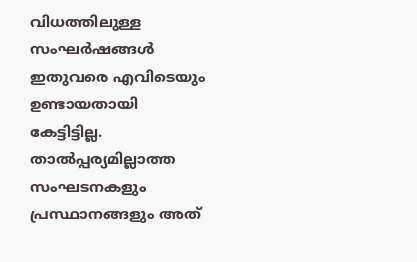വിധത്തിലുള്ള സംഘര്‍ഷങ്ങള്‍ ഇതുവരെ എവിടെയും ഉണ്ടായതായി കേട്ടിട്ടില്ല. താല്‍പ്പര്യമില്ലാത്ത സംഘടനകളും പ്രസ്ഥാനങ്ങളും അത്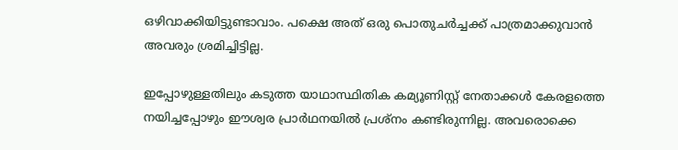ഒഴിവാക്കിയിട്ടുണ്ടാവാം. പക്ഷെ അത് ഒരു പൊതുചര്‍ച്ചക്ക് പാത്രമാക്കുവാന്‍ അവരും ശ്രമിച്ചിട്ടില്ല.

ഇപ്പോഴുള്ളതിലും കടുത്ത യാഥാസ്ഥിതിക കമ്യൂണിസ്റ്റ് നേതാക്കള്‍ കേരളത്തെ നയിച്ചപ്പോഴും ഈശ്വര പ്രാര്‍ഥനയില്‍ പ്രശ്‌നം കണ്ടിരുന്നില്ല. അവരൊക്കെ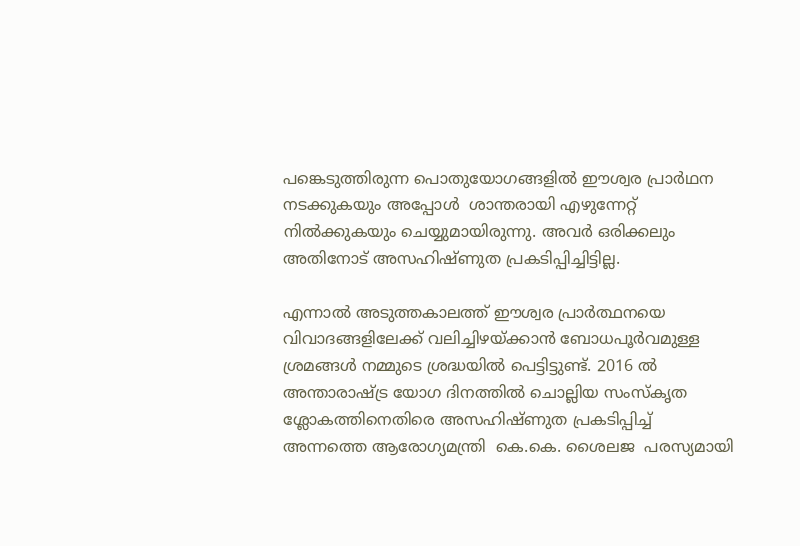പങ്കെടുത്തിരുന്ന പൊതുയോഗങ്ങളില്‍ ഈശ്വര പ്രാര്‍ഥന നടക്കുകയും അപ്പോള്‍  ശാന്തരായി എഴുന്നേറ്റ് നില്‍ക്കുകയും ചെയ്യുമായിരുന്നു. അവര്‍ ഒരിക്കലും അതിനോട് അസഹിഷ്ണുത പ്രകടിപ്പിച്ചിട്ടില്ല.

എന്നാല്‍ അടുത്തകാലത്ത് ഈശ്വര പ്രാര്‍ത്ഥനയെ വിവാദങ്ങളിലേക്ക് വലിച്ചിഴയ്‌ക്കാന്‍ ബോധപൂര്‍വമുള്ള ശ്രമങ്ങള്‍ നമ്മുടെ ശ്രദ്ധയില്‍ പെട്ടിട്ടുണ്ട്. 2016 ല്‍ അന്താരാഷ്‌ട്ര യോഗ ദിനത്തില്‍ ചൊല്ലിയ സംസ്‌കൃത ശ്ലോകത്തിനെതിരെ അസഹിഷ്ണുത പ്രകടിപ്പിച്ച് അന്നത്തെ ആരോഗ്യമന്ത്രി  കെ.കെ. ശൈലജ  പരസ്യമായി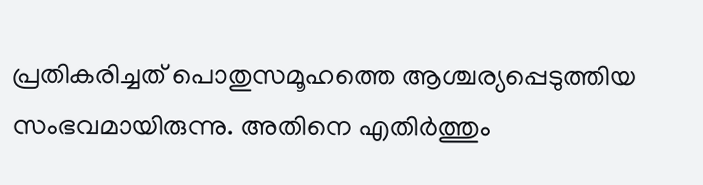പ്രതികരിച്ചത് പൊതുസമൂഹത്തെ ആശ്ചര്യപ്പെടുത്തിയ സംഭവമായിരുന്നു. അതിനെ എതിര്‍ത്തും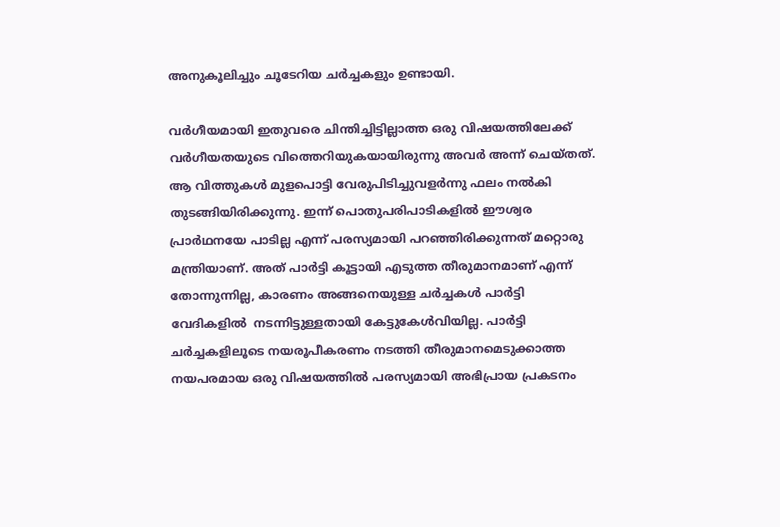അനുകൂലിച്ചും ചൂടേറിയ ചര്‍ച്ചകളും ഉണ്ടായി.

വര്‍ഗീയമായി ഇതുവരെ ചിന്തിച്ചിട്ടില്ലാത്ത ഒരു വിഷയത്തിലേക്ക് വര്‍ഗീയതയുടെ വിത്തെറിയുകയായിരുന്നു അവര്‍ അന്ന് ചെയ്തത്. ആ വിത്തുകള്‍ മുളപൊട്ടി വേരുപിടിച്ചുവളര്‍ന്നു ഫലം നല്‍കി തുടങ്ങിയിരിക്കുന്നു. ഇന്ന് പൊതുപരിപാടികളില്‍ ഈശ്വര പ്രാര്‍ഥനയേ പാടില്ല എന്ന് പരസ്യമായി പറഞ്ഞിരിക്കുന്നത് മറ്റൊരു മന്ത്രിയാണ്. അത് പാര്‍ട്ടി കൂട്ടായി എടുത്ത തീരുമാനമാണ് എന്ന് തോന്നുന്നില്ല, കാരണം അങ്ങനെയുള്ള ചര്‍ച്ചകള്‍ പാര്‍ട്ടി വേദികളില്‍  നടന്നിട്ടുള്ളതായി കേട്ടുകേള്‍വിയില്ല. പാര്‍ട്ടി ചര്‍ച്ചകളിലൂടെ നയരൂപീകരണം നടത്തി തീരുമാനമെടുക്കാത്ത നയപരമായ ഒരു വിഷയത്തില്‍ പരസ്യമായി അഭിപ്രായ പ്രകടനം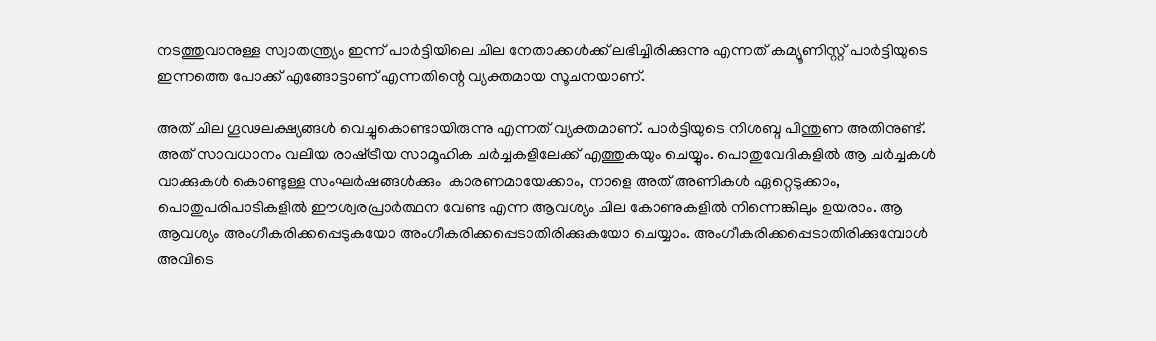നടത്തുവാനുള്ള സ്വാതന്ത്ര്യം ഇന്ന് പാര്‍ട്ടിയിലെ ചില നേതാക്കള്‍ക്ക് ലഭിച്ചിരിക്കുന്നു എന്നത് കമ്യൂണിസ്റ്റ് പാര്‍ട്ടിയുടെ ഇന്നത്തെ പോക്ക് എങ്ങോട്ടാണ് എന്നതിന്റെ വ്യക്തമായ സൂചനയാണ്.

അത് ചില ഗൂഢലക്ഷ്യങ്ങള്‍ വെച്ചുകൊണ്ടായിരുന്നു എന്നത് വ്യക്തമാണ്. പാര്‍ട്ടിയുടെ നിശബ്ദ പിന്തുണ അതിനുണ്ട്. അത് സാവധാനം വലിയ രാഷ്‌ട്രീയ സാമൂഹിക ചര്‍ച്ചകളിലേക്ക് എത്തുകയും ചെയ്യും. പൊതുവേദികളില്‍ ആ ചര്‍ച്ചകള്‍ വാക്കുകള്‍ കൊണ്ടുള്ള സംഘര്‍ഷങ്ങള്‍ക്കും  കാരണമായേക്കാം, നാളെ അത് അണികള്‍ ഏറ്റെടുക്കാം, പൊതുപരിപാടികളില്‍ ഈശ്വരപ്രാര്‍ത്ഥന വേണ്ട എന്ന ആവശ്യം ചില കോണുകളില്‍ നിന്നെങ്കിലും ഉയരാം. ആ ആവശ്യം അംഗീകരിക്കപ്പെടുകയോ അംഗീകരിക്കപ്പെടാതിരിക്കുകയോ ചെയ്യാം. അംഗീകരിക്കപ്പെടാതിരിക്കുമ്പോള്‍ അവിടെ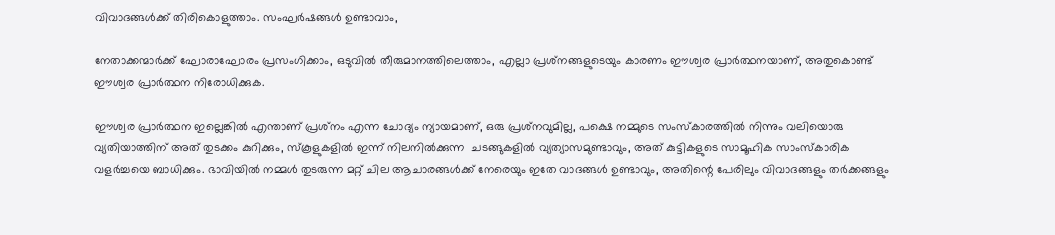വിവാദങ്ങള്‍ക്ക് തിരികൊളുത്താം. സംഘര്‍ഷങ്ങള്‍ ഉണ്ടാവാം,

നേതാക്കന്മാര്‍ക്ക് ഘോരാഘോരം പ്രസംഗിക്കാം, ഒടുവില്‍ തീരുമാനത്തിലെത്താം, എല്ലാ പ്രശ്‌നങ്ങളുടെയും കാരണം ഈശ്വര പ്രാര്‍ത്ഥനയാണ്, അതുകൊണ്ട് ഈശ്വര പ്രാര്‍ത്ഥന നിരോധിക്കുക.

ഈശ്വര പ്രാര്‍ത്ഥന ഇല്ലെങ്കില്‍ എന്താണ് പ്രശ്‌നം എന്ന ചോദ്യം ന്യായമാണ്, ഒരു പ്രശ്‌നവുമില്ല, പക്ഷെ നമ്മുടെ സംസ്‌കാരത്തില്‍ നിന്നും വലിയൊരു വ്യതിയാത്തിന് അത് തുടക്കം കുറിക്കും, സ്‌കൂളുകളില്‍ ഇന്ന് നിലനില്‍ക്കുന്ന  ചടങ്ങുകളില്‍ വ്യത്യാസമുണ്ടാവും, അത് കുട്ടികളുടെ സാമൂഹിക സാംസ്‌കാരിക വളര്‍ച്ചയെ ബാധിക്കും. ഭാവിയില്‍ നമ്മള്‍ തുടരുന്ന മറ്റ് ചില ആചാരങ്ങള്‍ക്ക് നേരെയും ഇതേ വാദങ്ങള്‍ ഉണ്ടാവും, അതിന്റെ പേരിലും വിവാദങ്ങളും തര്‍ക്കങ്ങളും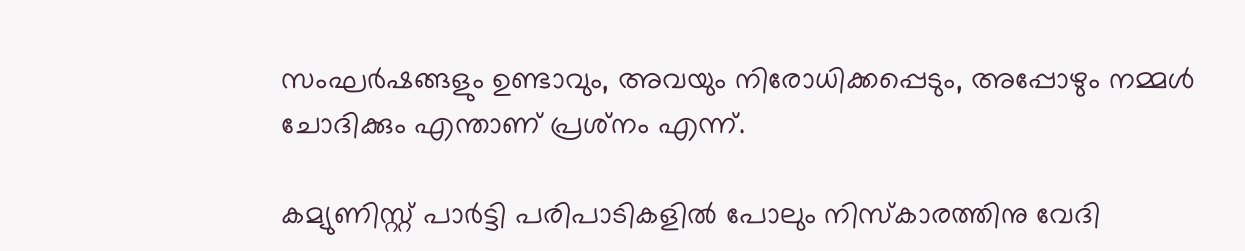സംഘര്‍ഷങ്ങളും ഉണ്ടാവും, അവയും നിരോധിക്കപ്പെടും, അപ്പോഴും നമ്മള്‍ ചോദിക്കും എന്താണ് പ്രശ്‌നം എന്ന്.

കമ്യുണിസ്റ്റ് പാര്‍ട്ടി പരിപാടികളില്‍ പോലും നിസ്‌കാരത്തിനു വേദി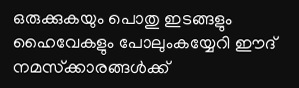ഒരുക്കുകയും പൊതു ഇടങ്ങളും ഹൈവേകളും പോലുംകയ്യേറി ഈദ് നമസ്‌ക്കാരങ്ങള്‍ക്ക്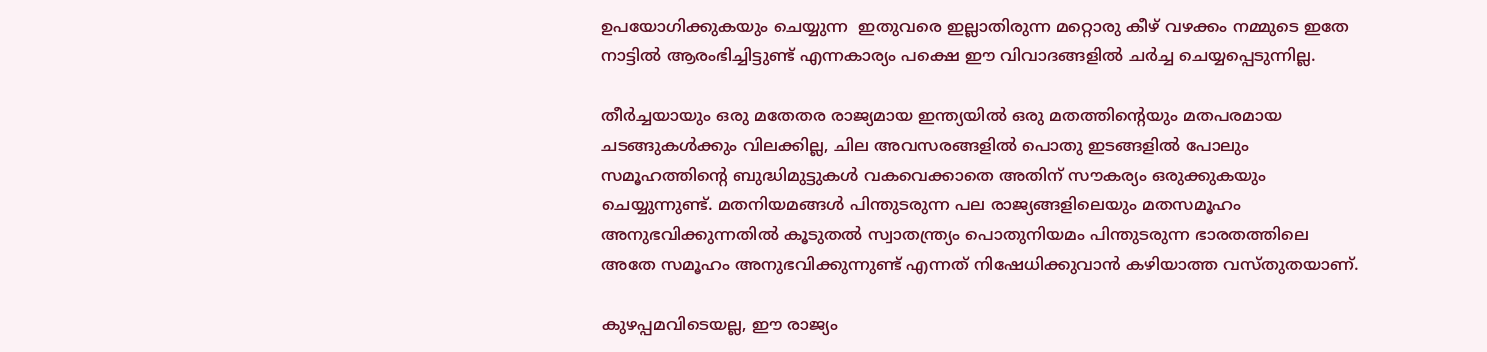ഉപയോഗിക്കുകയും ചെയ്യുന്ന  ഇതുവരെ ഇല്ലാതിരുന്ന മറ്റൊരു കീഴ് വഴക്കം നമ്മുടെ ഇതേ നാട്ടില്‍ ആരംഭിച്ചിട്ടുണ്ട് എന്നകാര്യം പക്ഷെ ഈ വിവാദങ്ങളില്‍ ചര്‍ച്ച ചെയ്യപ്പെടുന്നില്ല.

തീര്‍ച്ചയായും ഒരു മതേതര രാജ്യമായ ഇന്ത്യയില്‍ ഒരു മതത്തിന്റെയും മതപരമായ ചടങ്ങുകള്‍ക്കും വിലക്കില്ല, ചില അവസരങ്ങളില്‍ പൊതു ഇടങ്ങളില്‍ പോലും സമൂഹത്തിന്റെ ബുദ്ധിമുട്ടുകള്‍ വകവെക്കാതെ അതിന് സൗകര്യം ഒരുക്കുകയും ചെയ്യുന്നുണ്ട്. മതനിയമങ്ങള്‍ പിന്തുടരുന്ന പല രാജ്യങ്ങളിലെയും മതസമൂഹം അനുഭവിക്കുന്നതില്‍ കൂടുതല്‍ സ്വാതന്ത്ര്യം പൊതുനിയമം പിന്തുടരുന്ന ഭാരതത്തിലെ അതേ സമൂഹം അനുഭവിക്കുന്നുണ്ട് എന്നത് നിഷേധിക്കുവാന്‍ കഴിയാത്ത വസ്തുതയാണ്.

കുഴപ്പമവിടെയല്ല, ഈ രാജ്യം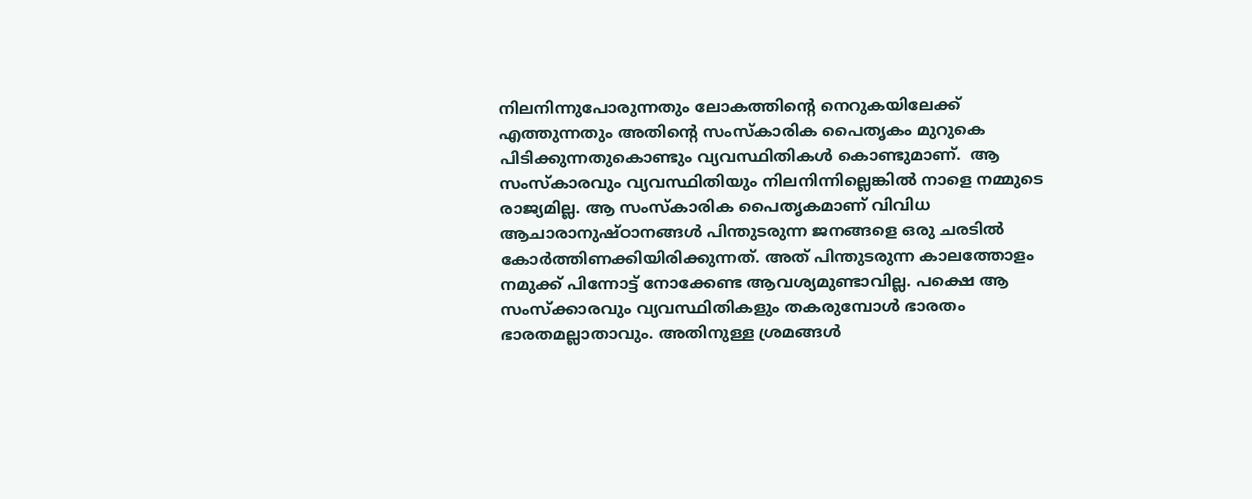നിലനിന്നുപോരുന്നതും ലോകത്തിന്റെ നെറുകയിലേക്ക് എത്തുന്നതും അതിന്റെ സംസ്‌കാരിക പൈതൃകം മുറുകെ പിടിക്കുന്നതുകൊണ്ടും വ്യവസ്ഥിതികള്‍ കൊണ്ടുമാണ്.  ആ സംസ്‌കാരവും വ്യവസ്ഥിതിയും നിലനിന്നില്ലെങ്കില്‍ നാളെ നമ്മുടെ രാജ്യമില്ല. ആ സംസ്‌കാരിക പൈതൃകമാണ് വിവിധ ആചാരാനുഷ്ഠാനങ്ങള്‍ പിന്തുടരുന്ന ജനങ്ങളെ ഒരു ചരടില്‍ കോര്‍ത്തിണക്കിയിരിക്കുന്നത്. അത് പിന്തുടരുന്ന കാലത്തോളം നമുക്ക് പിന്നോട്ട് നോക്കേണ്ട ആവശ്യമുണ്ടാവില്ല. പക്ഷെ ആ സംസ്‌ക്കാരവും വ്യവസ്ഥിതികളും തകരുമ്പോള്‍ ഭാരതം ഭാരതമല്ലാതാവും. അതിനുള്ള ശ്രമങ്ങള്‍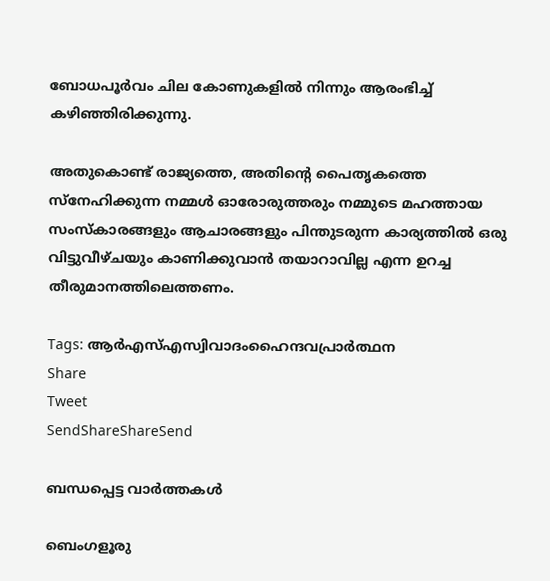ബോധപൂര്‍വം ചില കോണുകളില്‍ നിന്നും ആരംഭിച്ച് കഴിഞ്ഞിരിക്കുന്നു.

അതുകൊണ്ട് രാജ്യത്തെ, അതിന്റെ പൈതൃകത്തെ സ്‌നേഹിക്കുന്ന നമ്മള്‍ ഓരോരുത്തരും നമ്മുടെ മഹത്തായ സംസ്‌കാരങ്ങളും ആചാരങ്ങളും പിന്തുടരുന്ന കാര്യത്തില്‍ ഒരു വിട്ടുവീഴ്ചയും കാണിക്കുവാന്‍ തയാറാവില്ല എന്ന ഉറച്ച തീരുമാനത്തിലെത്തണം.

Tags: ആര്‍എസ്എസ്വിവാദംഹൈന്ദവപ്രാര്‍ത്ഥന
Share
Tweet
SendShareShareSend

ബന്ധപ്പെട്ട വാര്‍ത്തകള്‍

ബെംഗളൂരു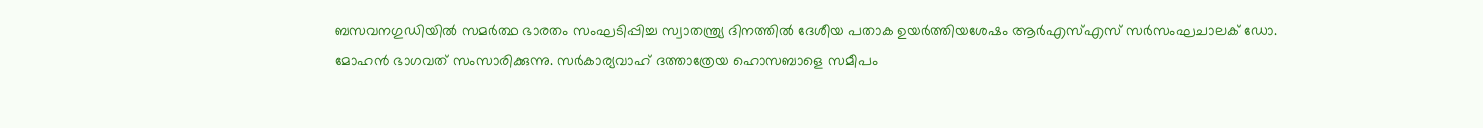ബസവനഗുഡിയില്‍ സമര്‍ത്ഥ ഭാരതം സംഘടിപ്പിച്ച സ്വാതന്ത്ര്യ ദിനത്തില്‍ ദേശീയ പതാക ഉയര്‍ത്തിയശേഷം ആര്‍എസ്എസ് സര്‍സംഘചാലക് ഡോ. മോഹന്‍ ഭാഗവത് സംസാരിക്കുന്നു. സര്‍കാര്യവാഹ് ദത്താത്രേയ ഹൊസബാളെ സമീപം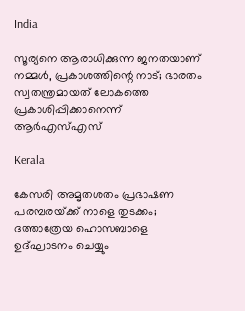India

സൂര്യനെ ആരാധിക്കുന്ന ജനതയാണ് നമ്മള്‍, പ്രകാശത്തിന്റെ നാട്; ഭാരതം സ്വതന്ത്രമായത് ലോകത്തെ പ്രകാശിപ്പിക്കാനെന്ന് ആര്‍എസ്എസ്

Kerala

കേസരി അമൃതശതം പ്രഭാഷണ പരമ്പരയ്‌ക്ക് നാളെ തുടക്കം; ദത്താത്രേയ ഹൊസബാളെ ഉദ്ഘാടനം ചെയ്യും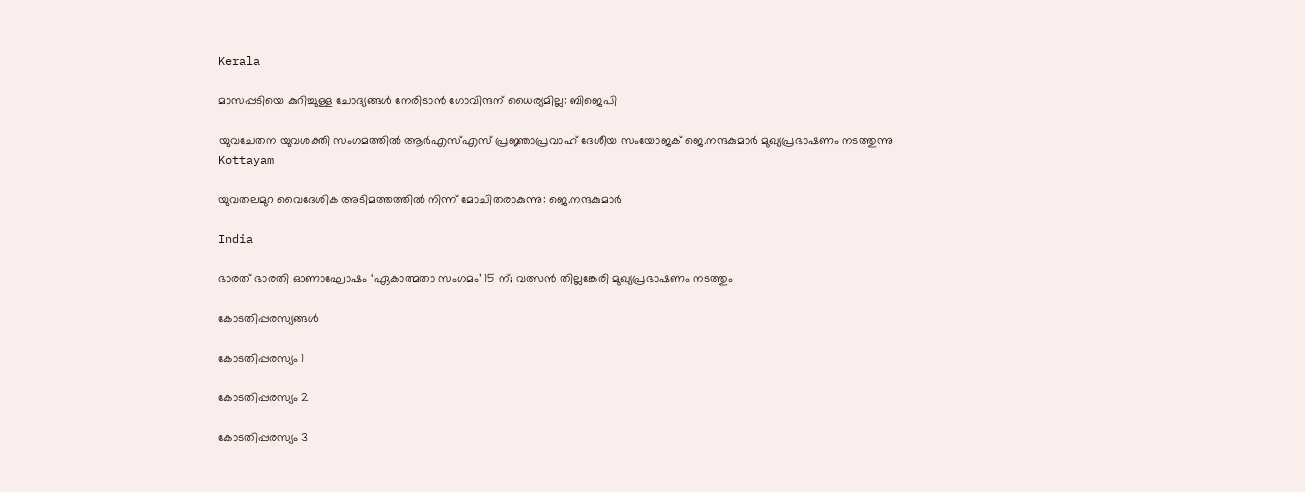Kerala

മാസപ്പടിയെ കുറിച്ചുള്ള ചോദ്യങ്ങള്‍ നേരിടാന്‍ ഗോവിന്ദന് ധൈര്യമില്ല: ബിജെപി

യുവചേതന യുവശക്തി സംഗമത്തില്‍ ആര്‍എസ്എസ് പ്രജ്ഞാപ്രവാഹ് ദേശീയ സംയോജക് ജെ.നന്ദകുമാര്‍ മുഖ്യപ്രഭാഷണം നടത്തുന്നു
Kottayam

യുവതലമുറ വൈദേശിക അടിമത്തത്തില്‍ നിന്ന് മോചിതരാകുന്നു: ജെ.നന്ദകുമാര്‍

India

ഭാരത് ഭാരതി ഓണാഘോഷം ‘ഏകാത്മതാ സംഗമം’ 15 ന്; വത്സന്‍ തില്ലങ്കേരി മുഖ്യപ്രഭാഷണം നടത്തും

കോടതിപ്പരസ്യങ്ങള്‍

കോടതിപ്പരസ്യം 1

കോടതിപ്പരസ്യം 2

കോടതിപ്പരസ്യം 3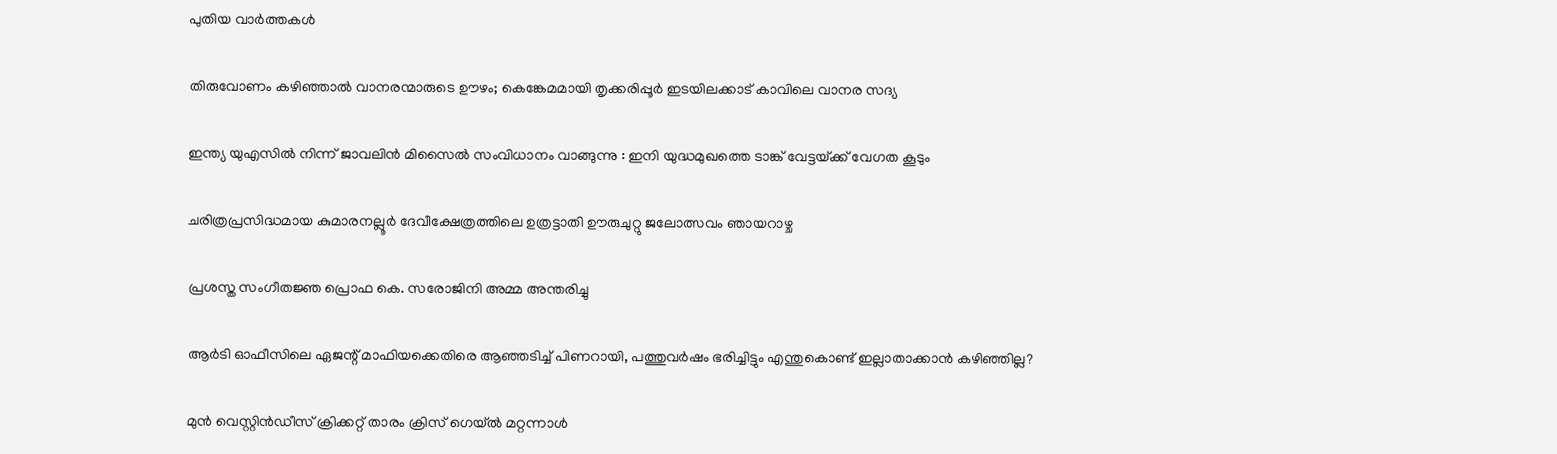പുതിയ വാര്‍ത്തകള്‍

തിരുവോണം കഴിഞ്ഞാല്‍ വാനരന്മാരുടെ ഊഴം; കെങ്കേമമായി തൃക്കരിപ്പൂര്‍ ഇടയിലക്കാട് കാവിലെ വാനര സദ്യ

ഇന്ത്യ യുഎസിൽ നിന്ന് ജാവലിൻ മിസൈൽ സംവിധാനം വാങ്ങുന്നു : ഇനി യുദ്ധമുഖത്തെ ടാങ്ക് വേട്ടയ്‌ക്ക് വേഗത കൂടും

ചരിത്രപ്രസിദ്ധമായ കുമാരനല്ലൂര്‍ ദേവീക്ഷേത്രത്തിലെ ഉത്രട്ടാതി ഊരുചുറ്റു ജലോത്സവം ഞായറാഴ്ച

പ്രശസ്ത സംഗീതജ്ഞ പ്രൊഫ കെ. സരോജിനി അമ്മ അന്തരിച്ചു

ആര്‍ടി ഓഫീസിലെ ഏജന്റ് മാഫിയക്കെതിരെ ആഞ്ഞടിച്ച് പിണറായി, പത്തുവര്‍ഷം ഭരിച്ചിട്ടും എന്തുകൊണ്ട് ഇല്ലാതാക്കാന്‍ കഴിഞ്ഞില്ല?

മുന്‍ വെസ്റ്റിന്‍ഡീസ് ക്രിക്കറ്റ് താരം ക്രിസ് ഗെയ്ല്‍ മറ്റന്നാള്‍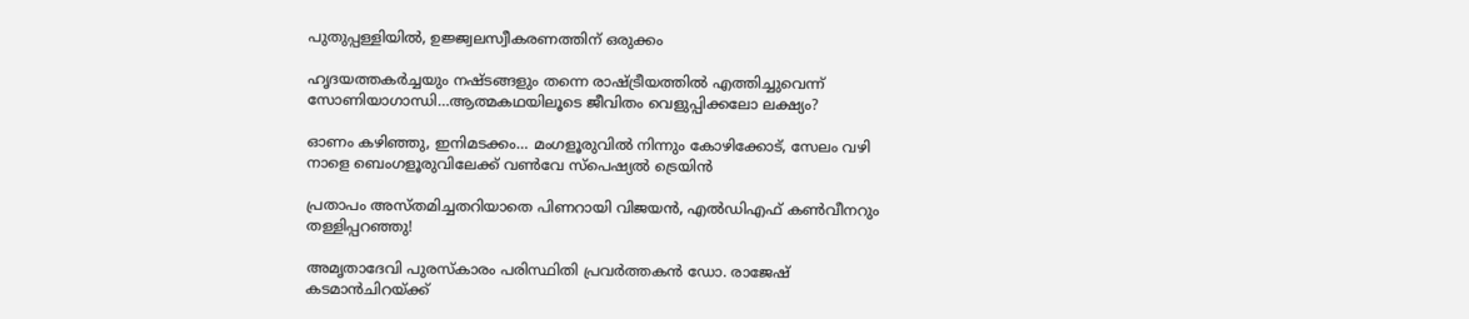പുതുപ്പള്ളിയില്‍, ഉജ്ജ്വലസ്വീകരണത്തിന് ഒരുക്കം

ഹൃദയത്തകര്‍ച്ചയും നഷ്ടങ്ങളും തന്നെ രാഷ്‌ട്രീയത്തില്‍ എത്തിച്ചുവെന്ന് സോണിയാഗാന്ധി…ആത്മകഥയിലൂടെ ജീവിതം വെളുപ്പിക്കലോ ലക്ഷ്യം?

ഓണം കഴിഞ്ഞു, ഇനിമടക്കം… മംഗളൂരുവില്‍ നിന്നും കോഴിക്കോട്, സേലം വഴി നാളെ ബെംഗളൂരുവിലേക്ക് വൺവേ സ്പെഷ്യൽ ട്രെയിൻ

പ്രതാപം അസ്തമിച്ചതറിയാതെ പിണറായി വിജയന്‍, എല്‍ഡിഎഫ് കണ്‍വീനറും തള്ളിപ്പറഞ്ഞു!

അമൃതാദേവി പുരസ്‌കാരം പരിസ്ഥിതി പ്രവർത്തകൻ ഡോ. രാജേഷ് കടമാൻചിറയ്‌ക്ക്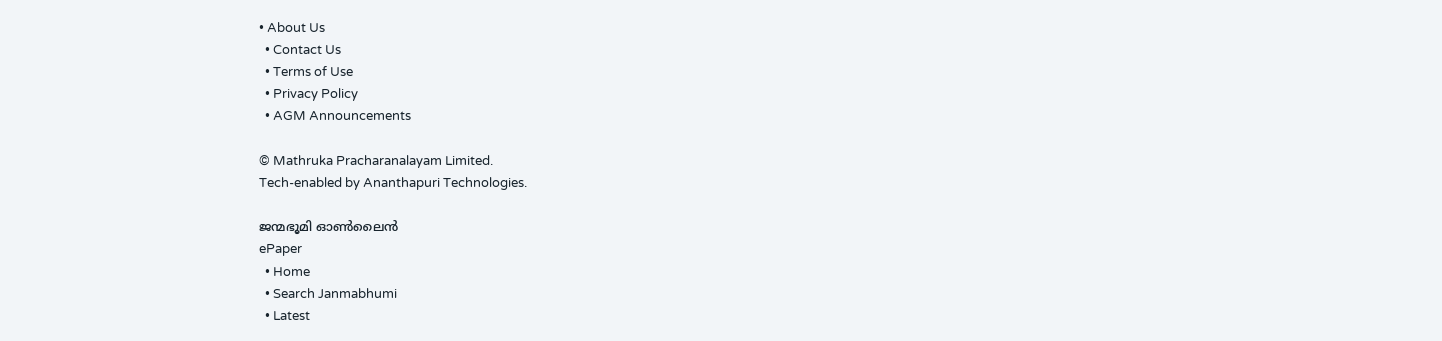• About Us
  • Contact Us
  • Terms of Use
  • Privacy Policy
  • AGM Announcements

© Mathruka Pracharanalayam Limited.
Tech-enabled by Ananthapuri Technologies.

ജന്മഭൂമി ഓണ്‍ലൈന്‍
ePaper
  • Home
  • Search Janmabhumi
  • Latest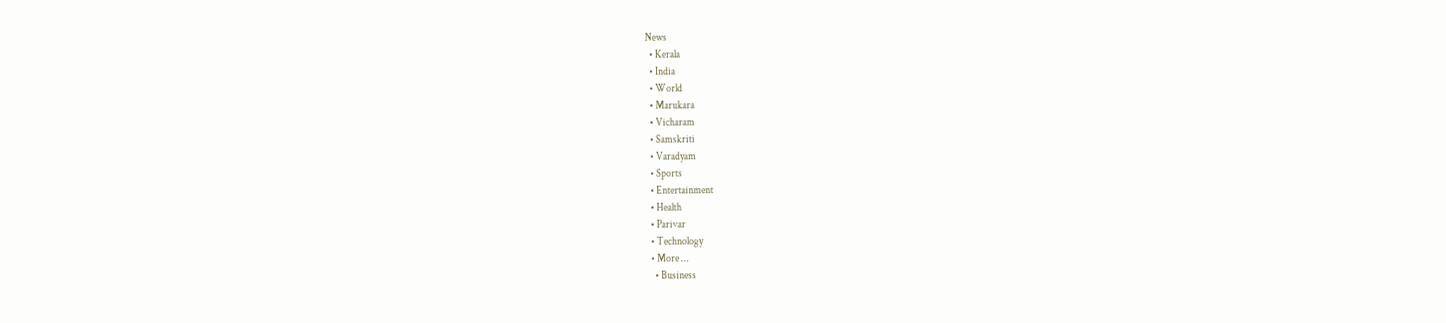News
  • Kerala
  • India
  • World
  • Marukara
  • Vicharam
  • Samskriti
  • Varadyam
  • Sports
  • Entertainment
  • Health
  • Parivar
  • Technology
  • More …
    • Business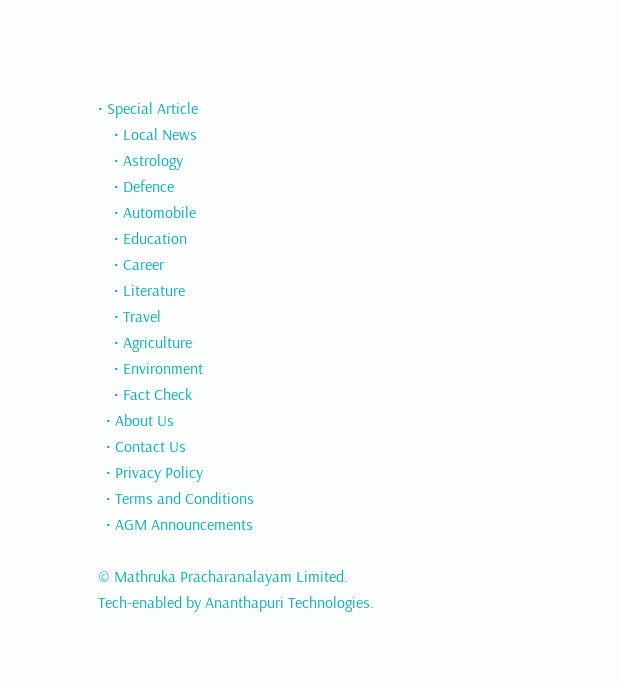• Special Article
    • Local News
    • Astrology
    • Defence
    • Automobile
    • Education
    • Career
    • Literature
    • Travel
    • Agriculture
    • Environment
    • Fact Check
  • About Us
  • Contact Us
  • Privacy Policy
  • Terms and Conditions
  • AGM Announcements

© Mathruka Pracharanalayam Limited.
Tech-enabled by Ananthapuri Technologies.